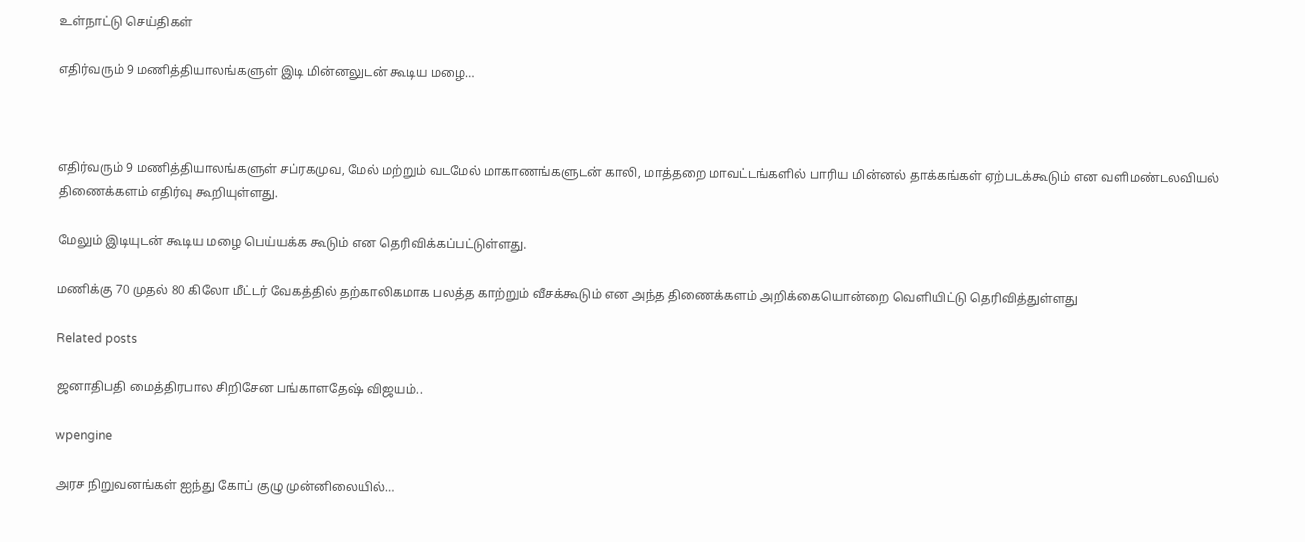உள்நாட்டு செய்திகள்

எதிர்வரும் 9 மணித்தியாலங்களுள் இடி மின்னலுடன் கூடிய மழை…



எதிர்வரும் 9 மணித்தியாலங்களுள் சப்ரகமுவ, மேல் மற்றும் வடமேல் மாகாணங்களுடன் காலி, மாத்தறை மாவட்டங்களில் பாரிய மின்னல் தாக்கங்கள் ஏற்படக்கூடும் என வளிமண்டலவியல் திணைக்களம் எதிர்வு கூறியுள்ளது.

மேலும் இடியுடன் கூடிய மழை பெய்யக்க கூடும் என தெரிவிக்கப்பட்டுள்ளது.

மணிக்கு 70 முதல் 80 கிலோ மீட்டர் வேகத்தில் தற்காலிகமாக பலத்த காற்றும் வீசக்கூடும் என அந்த திணைக்களம் அறிக்கையொன்றை வெளியிட்டு தெரிவித்துள்ளது

Related posts

ஜனாதிபதி மைத்திரபால சிறிசேன பங்காளதேஷ் விஜயம்..

wpengine

அரச நிறுவனங்கள் ஐந்து கோப் குழு முன்னிலையில்…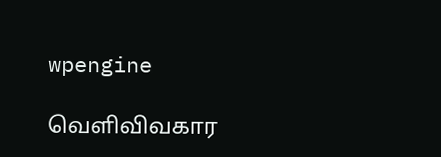wpengine

வெளிவிவகார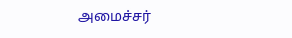அமைச்சர்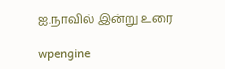ஐ.நாவில் இன்று உரை

wpengine